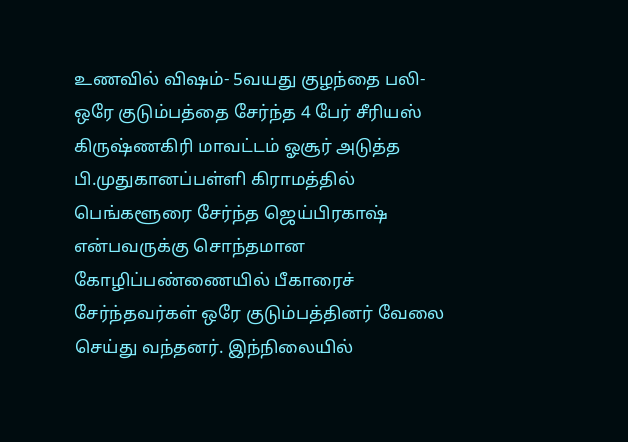உணவில் விஷம்- 5வயது குழந்தை பலி- ஒரே குடும்பத்தை சேர்ந்த 4 பேர் சீரியஸ்
கிருஷ்ணகிரி மாவட்டம் ஓசூர் அடுத்த பி.முதுகானப்பள்ளி கிராமத்தில் பெங்களூரை சேர்ந்த ஜெய்பிரகாஷ் என்பவருக்கு சொந்தமான கோழிப்பண்ணையில் பீகாரைச் சேர்ந்தவர்கள் ஒரே குடும்பத்தினர் வேலை செய்து வந்தனர். இந்நிலையில்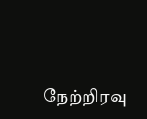நேற்றிரவு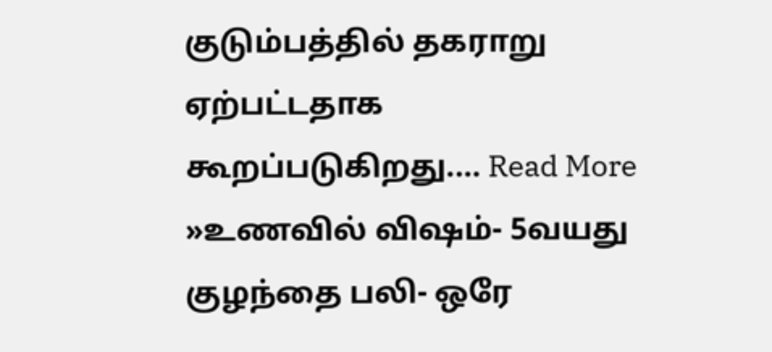குடும்பத்தில் தகராறு ஏற்பட்டதாக கூறப்படுகிறது.… Read More »உணவில் விஷம்- 5வயது குழந்தை பலி- ஒரே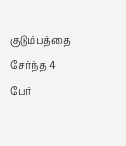குடும்பத்தை சேர்ந்த 4 பேர்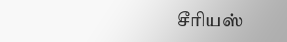சீரியஸ்